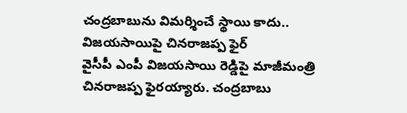చంద్రబాబును విమర్శించే స్థాయి కాదు.. విజయసాయిపై చినరాజప్ప ఫైర్
వైసీపీ ఎంపీ విజయసాయి రెడ్డిపై మాజీమంత్రి చినరాజప్ప ఫైరయ్యారు. చంద్రబాబు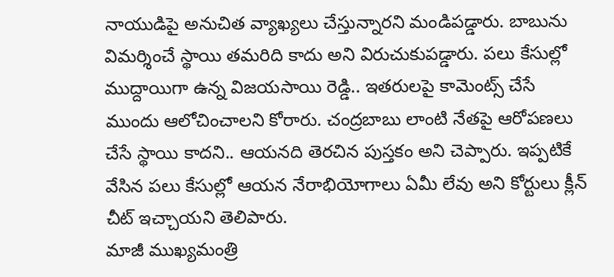నాయుడిపై అనుచిత వ్యాఖ్యలు చేస్తున్నారని మండిపడ్డారు. బాబును విమర్శించే స్థాయి తమరిది కాదు అని విరుచుకుపడ్డారు. పలు కేసుల్లో ముద్దాయిగా ఉన్న విజయసాయి రెడ్డి.. ఇతరులపై కామెంట్స్ చేసే ముందు ఆలోచించాలని కోరారు. చంద్రబాబు లాంటి నేతపై ఆరోపణలు చేసే స్థాయి కాదని.. ఆయనది తెరచిన పుస్తకం అని చెప్పారు. ఇప్పటికే వేసిన పలు కేసుల్లో ఆయన నేరాభియోగాలు ఏమీ లేవు అని కోర్టులు క్లీన్ చీట్ ఇచ్చాయని తెలిపారు.
మాజీ ముఖ్యమంత్రి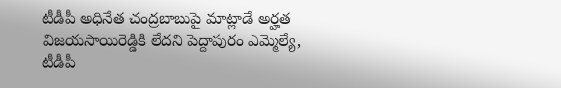టీడీపీ అధినేత చంద్రబాబుపై మాట్లాడే అర్హత విజయసాయిరెడ్డికి లేదని పెద్దాపురం ఎమ్మెల్యే, టీడీపీ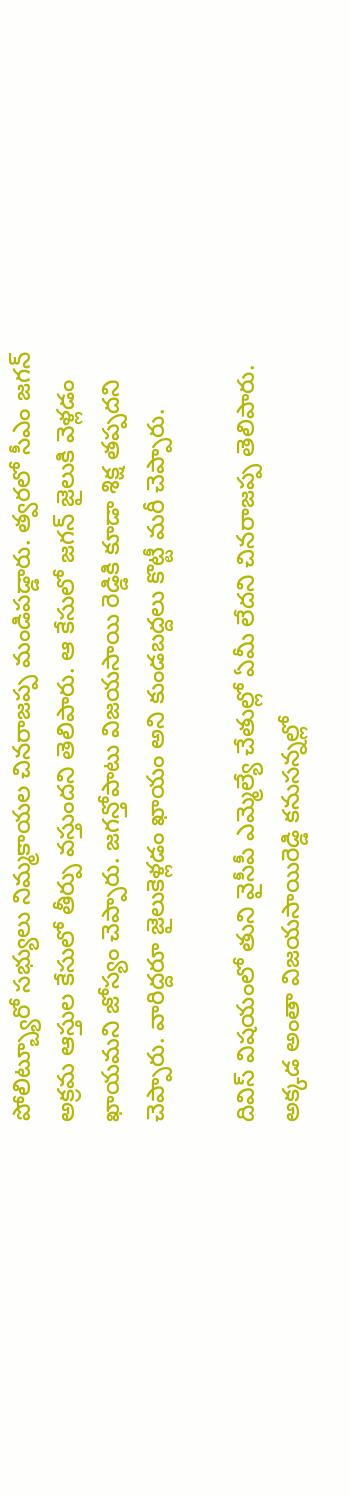పోలిట్బ్యూరో సభ్యులు నిమ్మకాయల చినరాజప్ప మండిపడ్డారు. త్వరలో సీఎం జగన్ అక్రమ ఆస్తుల కేసులో తీర్పు వస్తుందని తెలిపారు. ఆ కేసులో జగన్ జైలుకి వెళ్లడం ఖాయమని జోస్యం చెప్పారు. జగన్తోపాటు విజయసాయి రెడ్డికి కూడా శిక్ష తప్పదని చెప్పారు. వారిద్దరూ జైలుకెళ్లడం ఖాయం అని కుండబద్దలు కొట్టీ మరీ చెప్పారు.

దివిస్ విషయంలో తుని వైసీపీ ఎమ్మెల్యే చేతుల్లో ఏమీ లేదని చినరాజప్ప తెలిపారు. అక్కడ అంతా విజయసాయిరెడ్డి కనుసన్నల్లో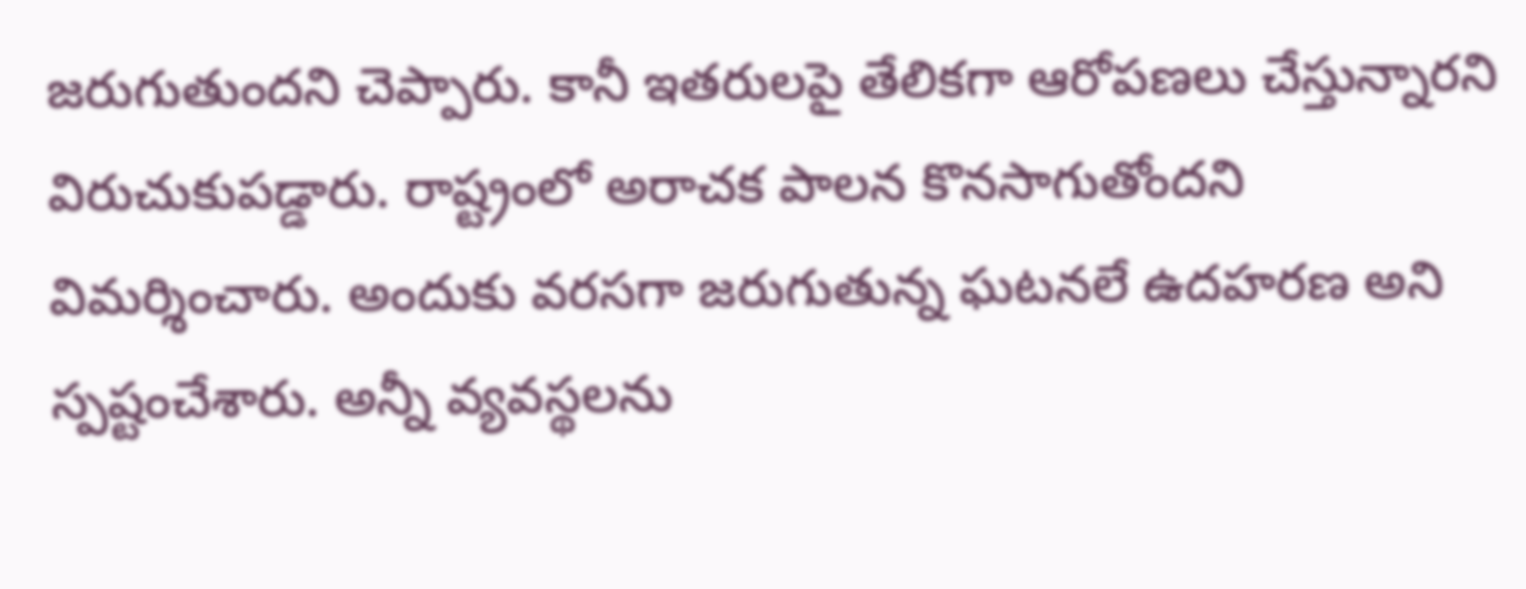జరుగుతుందని చెప్పారు. కానీ ఇతరులపై తేలికగా ఆరోపణలు చేస్తున్నారని విరుచుకుపడ్డారు. రాష్ట్రంలో అరాచక పాలన కొనసాగుతోందని విమర్శించారు. అందుకు వరసగా జరుగుతున్న ఘటనలే ఉదహరణ అని స్పష్టంచేశారు. అన్నీ వ్యవస్థలను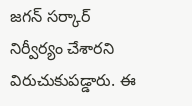జగన్ సర్కార్ నిర్వీర్యం చేశారని విరుచుకుపడ్డారు. ఈ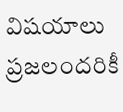విషయాలు ప్రజలందరికీ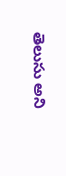తెలుసు అని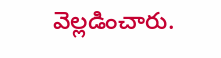వెల్లడించారు.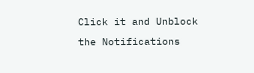Click it and Unblock the Notifications